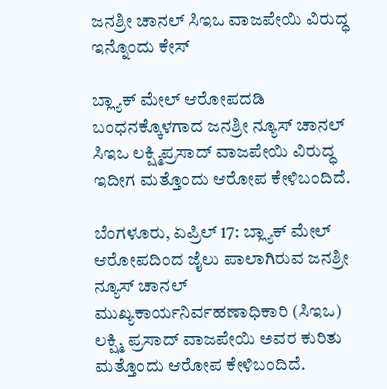ಜನಶ್ರೀ ಚಾನಲ್ ಸಿಇಒ ವಾಜಪೇಯಿ ವಿರುದ್ಧ ಇನ್ನೊಂದು ಕೇಸ್

ಬ್ಲ್ಯಾಕ್ ಮೇಲ್ ಆರೋಪದಡಿ ಬಂಧನಕ್ಕೊಳಗಾದ ಜನಶ್ರೀ ನ್ಯೂಸ್ ಚಾನಲ್ ಸಿಇಒ ಲಕ್ಷ್ಮಿಪ್ರಸಾದ್ ವಾಜಪೇಯಿ ವಿರುದ್ಧ ಇದೀಗ ಮತ್ತೊಂದು ಆರೋಪ ಕೇಳಿಬಂದಿದೆ.

ಬೆಂಗಳೂರು, ಏಪ್ರಿಲ್ 17: ಬ್ಲ್ಯಾಕ್ ಮೇಲ್ ಆರೋಪದಿಂದ ಜೈಲು ಪಾಲಾಗಿರುವ ಜನಶ್ರೀ ನ್ಯೂಸ್ ಚಾನಲ್ ಮುಖ್ಯಕಾರ್ಯನಿರ್ವಹಣಾಧಿಕಾರಿ (ಸಿಇಒ) ಲಕ್ಷ್ಮಿ ಪ್ರಸಾದ್ ವಾಜಪೇಯಿ ಅವರ ಕುರಿತು ಮತ್ತೊಂದು ಆರೋಪ ಕೇಳಿಬಂದಿದೆ.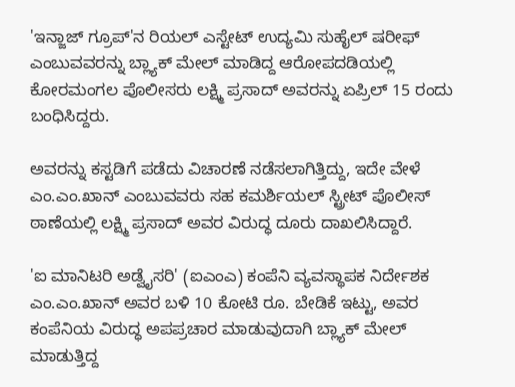'ಇನ್ಜಾಜ್ ಗ್ರೂಪ್‌'ನ ರಿಯಲ್ ಎಸ್ಟೇಟ್ ಉದ್ಯಮಿ ಸುಹೈಲ್ ಷರೀಫ್ ಎಂಬುವವರನ್ನು ಬ್ಲ್ಯಾಕ್ ಮೇಲ್ ಮಾಡಿದ್ದ ಆರೋಪದಡಿಯಲ್ಲಿ ಕೋರಮಂಗಲ ಪೊಲೀಸರು ಲಕ್ಷ್ಮಿ ಪ್ರಸಾದ್ ಅವರನ್ನು ಏಪ್ರಿಲ್ 15 ರಂದು ಬಂಧಿಸಿದ್ದರು.

ಅವರನ್ನು ಕಸ್ಟಡಿಗೆ ಪಡೆದು ವಿಚಾರಣೆ ನಡೆಸಲಾಗಿತ್ತಿದ್ದು, ಇದೇ ವೇಳೆ ಎಂ.ಎಂ.ಖಾನ್ ಎಂಬುವವರು ಸಹ ಕಮರ್ಶಿಯಲ್ ಸ್ಟ್ರೀಟ್ ಪೊಲೀಸ್ ಠಾಣೆಯಲ್ಲಿ ಲಕ್ಷ್ಮಿ ಪ್ರಸಾದ್ ಅವರ ವಿರುದ್ಧ ದೂರು ದಾಖಲಿಸಿದ್ದಾರೆ.

'ಐ ಮಾನಿಟರಿ ಅಡ್ವೈಸರಿ' (ಐಎಂಎ) ಕಂಪೆನಿ ವ್ಯವಸ್ಥಾಪಕ ನಿರ್ದೇಶಕ ಎಂ.ಎಂ.ಖಾನ್ ಅವರ ಬಳಿ 10 ಕೋಟಿ ರೂ. ಬೇಡಿಕೆ ಇಟ್ಟು, ಅವರ ಕಂಪೆನಿಯ ವಿರುದ್ಧ ಅಪಪ್ರಚಾರ ಮಾಡುವುದಾಗಿ ಬ್ಲ್ಯಾಕ್ ಮೇಲ್ ಮಾಡುತ್ತಿದ್ದ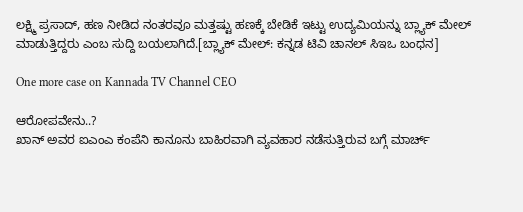ಲಕ್ಷ್ಮಿ ಪ್ರಸಾದ್, ಹಣ ನೀಡಿದ ನಂತರವೂ ಮತ್ತಷ್ಟು ಹಣಕ್ಕೆ ಬೇಡಿಕೆ ಇಟ್ಟು ಉದ್ಯಮಿಯನ್ನು ಬ್ಲ್ಯಾಕ್ ಮೇಲ್ ಮಾಡುತ್ತಿದ್ದರು ಎಂಬ ಸುದ್ದಿ ಬಯಲಾಗಿದೆ.[ಬ್ಲ್ಯಾಕ್ ಮೇಲ್: ಕನ್ನಡ ಟಿವಿ ಚಾನಲ್ ಸಿಇಒ ಬಂಧನ]

One more case on Kannada TV Channel CEO

ಆರೋಪವೇನು..?
ಖಾನ್ ಅವರ ಐಎಂಎ ಕಂಪೆನಿ ಕಾನೂನು ಬಾಹಿರವಾಗಿ ವ್ಯವಹಾರ ನಡೆಸುತ್ತಿರುವ ಬಗ್ಗೆ ಮಾರ್ಚ್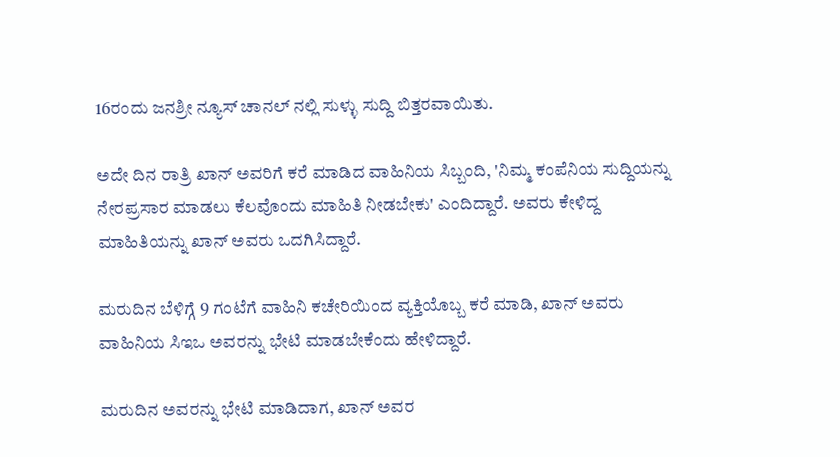16ರಂದು ಜನಶ್ರೀ ನ್ಯೂಸ್ ಚಾನಲ್ ನಲ್ಲಿ ಸುಳ್ಳು ಸುದ್ದಿ ಬಿತ್ತರವಾಯಿತು.

ಅದೇ ದಿನ ರಾತ್ರಿ ಖಾನ್ ಅವರಿಗೆ ಕರೆ ಮಾಡಿದ ವಾಹಿನಿಯ ಸಿಬ್ಬಂದಿ, 'ನಿಮ್ಮ ಕಂಪೆನಿಯ ಸುದ್ದಿಯನ್ನು ನೇರಪ್ರಸಾರ ಮಾಡಲು ಕೆಲವೊಂದು ಮಾಹಿತಿ ನೀಡಬೇಕು' ಎಂದಿದ್ದಾರೆ. ಅವರು ಕೇಳಿದ್ದ ಮಾಹಿತಿಯನ್ನು ಖಾನ್ ಅವರು ಒದಗಿಸಿದ್ದಾರೆ.

ಮರುದಿನ ಬೆಳಿಗ್ಗೆ 9 ಗಂಟೆಗೆ ವಾಹಿನಿ ಕಚೇರಿಯಿಂದ ವ್ಯಕ್ತಿಯೊಬ್ಬ ಕರೆ ಮಾಡಿ, ಖಾನ್ ಅವರು ವಾಹಿನಿಯ ಸಿಇಒ ಅವರನ್ನು ಭೇಟಿ ಮಾಡಬೇಕೆಂದು ಹೇಳಿದ್ದಾರೆ.

ಮರುದಿನ ಅವರನ್ನು ಭೇಟಿ ಮಾಡಿದಾಗ, ಖಾನ್ ಅವರ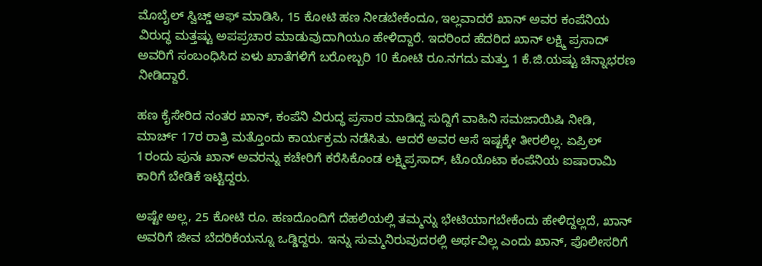ಮೊಬೈಲ್ ಸ್ವಿಚ್ಡ್ ಆಫ್ ಮಾಡಿಸಿ, 15 ಕೋಟಿ ಹಣ ನೀಡಬೇಕೆಂದೂ, ಇಲ್ಲವಾದರೆ ಖಾನ್ ಅವರ ಕಂಪೆನಿಯ ವಿರುದ್ಧ ಮತ್ತಷ್ಟು ಅಪಪ್ರಚಾರ ಮಾಡುವುದಾಗಿಯೂ ಹೇಳಿದ್ದಾರೆ. ಇದರಿಂದ ಹೆದರಿದ ಖಾನ್ ಲಕ್ಷ್ಮಿ ಪ್ರಸಾದ್ ಅವರಿಗೆ ಸಂಬಂಧಿಸಿದ ಏಳು ಖಾತೆಗಳಿಗೆ ಬರೋಬ್ಬರಿ 10 ಕೋಟಿ ರೂ.ನಗದು ಮತ್ತು 1 ಕೆ.ಜಿ.ಯಷ್ಟು ಚಿನ್ನಾಭರಣ ನೀಡಿದ್ದಾರೆ.

ಹಣ ಕೈಸೇರಿದ ನಂತರ ಖಾನ್, ಕಂಪೆನಿ ವಿರುದ್ಧ ಪ್ರಸಾರ ಮಾಡಿದ್ದ ಸುದ್ದಿಗೆ ವಾಹಿನಿ ಸಮಜಾಯಿಷಿ ನೀಡಿ, ಮಾರ್ಚ್ 17ರ ರಾತ್ರಿ ಮತ್ತೊಂದು ಕಾರ್ಯಕ್ರಮ ನಡೆಸಿತು. ಆದರೆ ಅವರ ಆಸೆ ಇಷ್ಟಕ್ಕೇ ತೀರಲಿಲ್ಲ. ಏಪ್ರಿಲ್ 1ರಂದು ಪುನಃ ಖಾನ್ ಅವರನ್ನು ಕಚೇರಿಗೆ ಕರೆಸಿಕೊಂಡ ಲಕ್ಷ್ಮಿಪ್ರಸಾದ್, ಟೊಯೊಟಾ ಕಂಪೆನಿಯ ಐಷಾರಾಮಿ ಕಾರಿಗೆ ಬೇಡಿಕೆ ಇಟ್ಟಿದ್ದರು.

ಅಷ್ಟೇ ಅಲ್ಲ, 25 ಕೋಟಿ ರೂ. ಹಣದೊಂದಿಗೆ ದೆಹಲಿಯಲ್ಲಿ ತಮ್ಮನ್ನು ಭೇಟಿಯಾಗಬೇಕೆಂದು ಹೇಳಿದ್ದಲ್ಲದೆ, ಖಾನ್ ಅವರಿಗೆ ಜೀವ ಬೆದರಿಕೆಯನ್ನೂ ಒಡ್ಡಿದ್ದರು. ಇನ್ನು ಸುಮ್ಮನಿರುವುದರಲ್ಲಿ ಅರ್ಥವಿಲ್ಲ ಎಂದು ಖಾನ್, ಪೊಲೀಸರಿಗೆ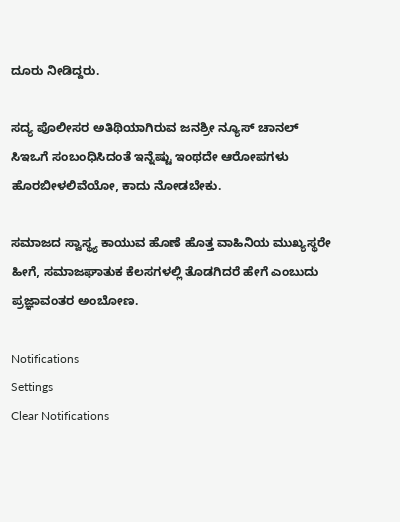ದೂರು ನೀಡಿದ್ದರು.

ಸದ್ಯ ಪೊಲೀಸರ ಅತಿಥಿಯಾಗಿರುವ ಜನಶ್ರೀ ನ್ಯೂಸ್ ಚಾನಲ್ ಸಿಇಒಗೆ ಸಂಬಂಧಿಸಿದಂತೆ ಇನ್ನೆಷ್ಟು ಇಂಥದೇ ಆರೋಪಗಳು ಹೊರಬೀಳಲಿವೆಯೋ, ಕಾದು ನೋಡಬೇಕು.

ಸಮಾಜದ ಸ್ವಾಸ್ಥ್ಯ ಕಾಯುವ ಹೊಣೆ ಹೊತ್ತ ವಾಹಿನಿಯ ಮುಖ್ಯಸ್ಥರೇ ಹೀಗೆ, ಸಮಾಜಘಾತುಕ ಕೆಲಸಗಳಲ್ಲಿ ತೊಡಗಿದರೆ ಹೇಗೆ ಎಂಬುದು ಪ್ರಜ್ಞಾವಂತರ ಅಂಬೋಣ.

Notifications
Settings
Clear Notifications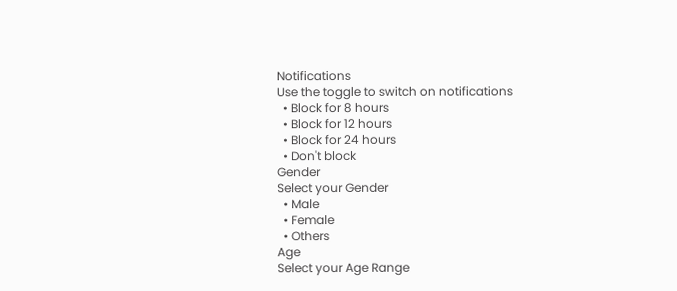Notifications
Use the toggle to switch on notifications
  • Block for 8 hours
  • Block for 12 hours
  • Block for 24 hours
  • Don't block
Gender
Select your Gender
  • Male
  • Female
  • Others
Age
Select your Age Range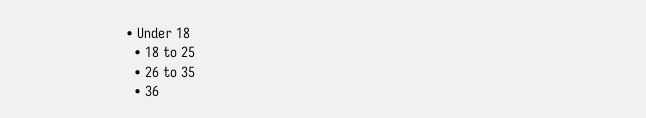• Under 18
  • 18 to 25
  • 26 to 35
  • 36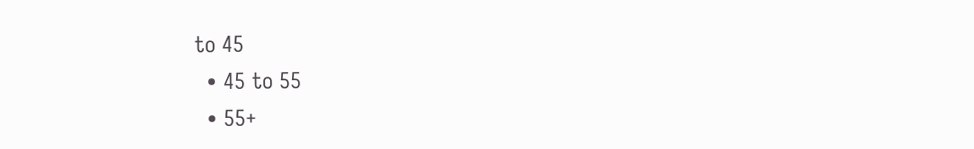to 45
  • 45 to 55
  • 55+